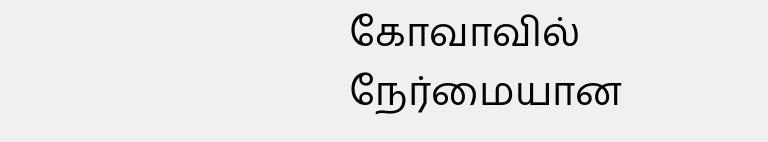கோவாவில் நேர்மையான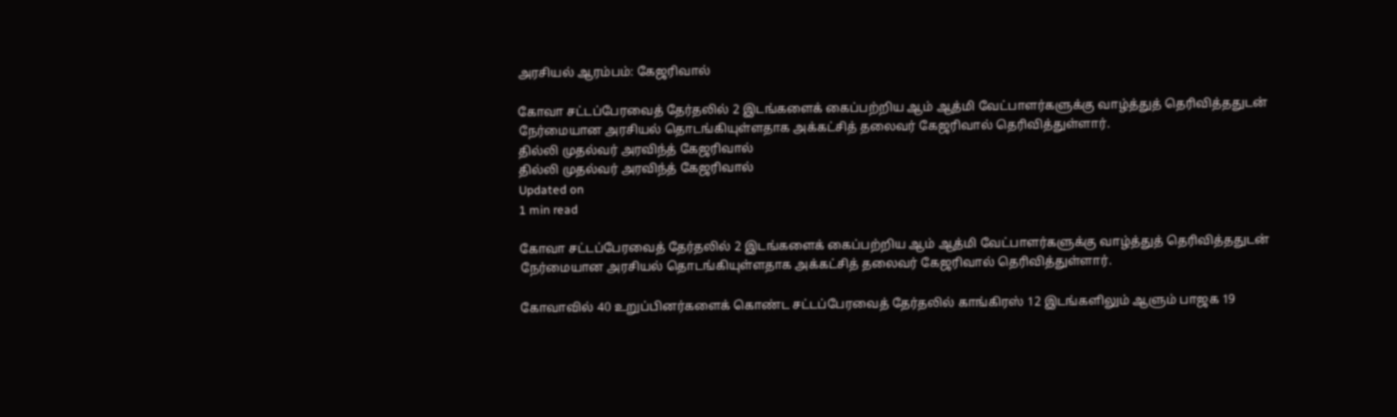அரசியல் ஆரம்பம்: கேஜரிவால்

கோவா சட்டப்பேரவைத் தேர்தலில் 2 இடங்களைக் கைப்பற்றிய ஆம் ஆத்மி வேட்பாளர்களுக்கு வாழ்த்துத் தெரிவித்ததுடன் நேர்மையான அரசியல் தொடங்கியுள்ளதாக அக்கட்சித் தலைவர் கேஜரிவால் தெரிவித்துள்ளார்.
தில்லி முதல்வர் அரவிந்த் கேஜரிவால்
தில்லி முதல்வர் அரவிந்த் கேஜரிவால்
Updated on
1 min read

கோவா சட்டப்பேரவைத் தேர்தலில் 2 இடங்களைக் கைப்பற்றிய ஆம் ஆத்மி வேட்பாளர்களுக்கு வாழ்த்துத் தெரிவித்ததுடன் நேர்மையான அரசியல் தொடங்கியுள்ளதாக அக்கட்சித் தலைவர் கேஜரிவால் தெரிவித்துள்ளார்.

கோவாவில் 40 உறுப்பினர்களைக் கொண்ட சட்டப்பேரவைத் தேர்தலில் காங்கிரஸ் 12 இடங்களிலும் ஆளும் பாஜக 19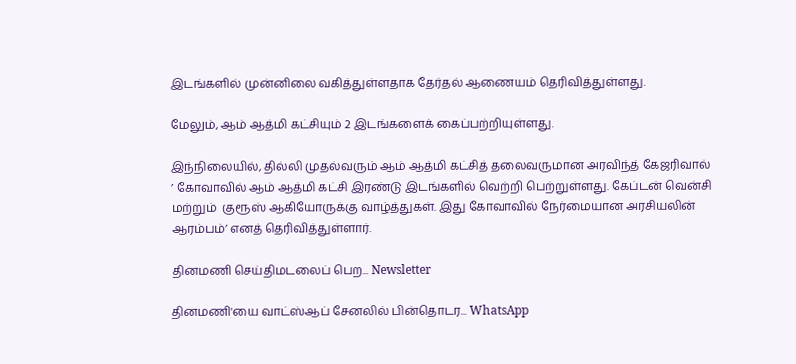இடங்களில் முன்னிலை வகித்துள்ளதாக தேர்தல் ஆணையம் தெரிவித்துள்ளது.

மேலும், ஆம் ஆத்மி கட்சியும் 2 இடங்களைக் கைப்பற்றியுள்ளது.

இந்நிலையில், தில்லி முதல்வரும் ஆம் ஆத்மி கட்சித் தலைவருமான அரவிந்த் கேஜரிவால் ’ கோவாவில் ஆம் ஆத்மி கட்சி இரண்டு இடங்களில் வெற்றி பெற்றுள்ளது. கேப்டன் வென்சி மற்றும்  குரூஸ் ஆகியோருக்கு வாழ்த்துகள். இது கோவாவில் நேர்மையான அரசியலின் ஆரம்பம்’ எனத் தெரிவித்துள்ளார்.

தினமணி செய்திமடலைப் பெற... Newsletter

தினமணி'யை வாட்ஸ்ஆப் சேனலில் பின்தொடர... WhatsApp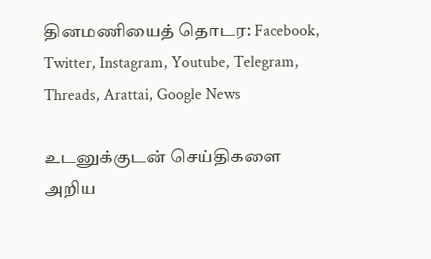தினமணியைத் தொடர: Facebook, Twitter, Instagram, Youtube, Telegram, Threads, Arattai, Google News

உடனுக்குடன் செய்திகளை அறிய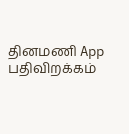தினமணி App பதிவிறக்கம்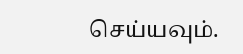செய்யவும்.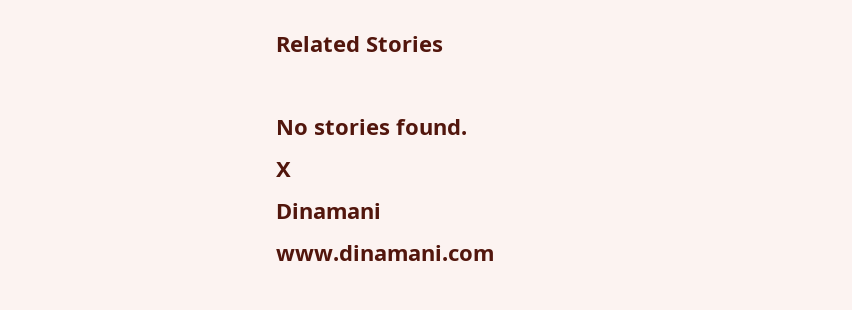Related Stories

No stories found.
X
Dinamani
www.dinamani.com